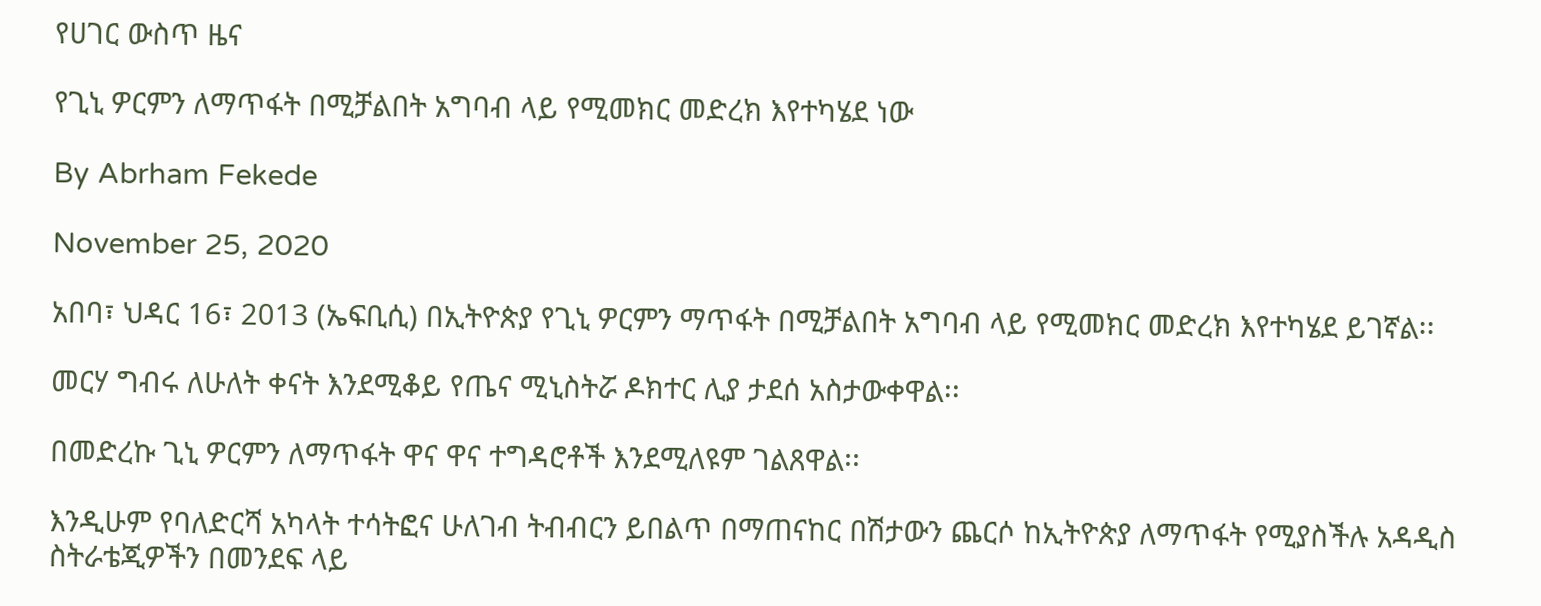የሀገር ውስጥ ዜና

የጊኒ ዎርምን ለማጥፋት በሚቻልበት አግባብ ላይ የሚመክር መድረክ እየተካሄደ ነው

By Abrham Fekede

November 25, 2020

አበባ፣ ህዳር 16፣ 2013 (ኤፍቢሲ) በኢትዮጵያ የጊኒ ዎርምን ማጥፋት በሚቻልበት አግባብ ላይ የሚመክር መድረክ እየተካሄደ ይገኛል፡፡

መርሃ ግብሩ ለሁለት ቀናት እንደሚቆይ የጤና ሚኒስትሯ ዶክተር ሊያ ታደሰ አስታውቀዋል፡፡

በመድረኩ ጊኒ ዎርምን ለማጥፋት ዋና ዋና ተግዳሮቶች እንደሚለዩም ገልጸዋል፡፡

እንዲሁም የባለድርሻ አካላት ተሳትፎና ሁለገብ ትብብርን ይበልጥ በማጠናከር በሽታውን ጨርሶ ከኢትዮጵያ ለማጥፋት የሚያስችሉ አዳዲስ ስትራቴጂዎችን በመንደፍ ላይ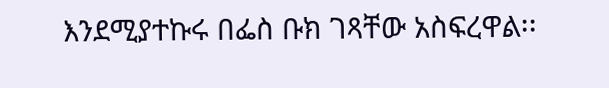እንደሚያተኩሩ በፌስ ቡክ ገጻቸው አስፍረዋል፡፡